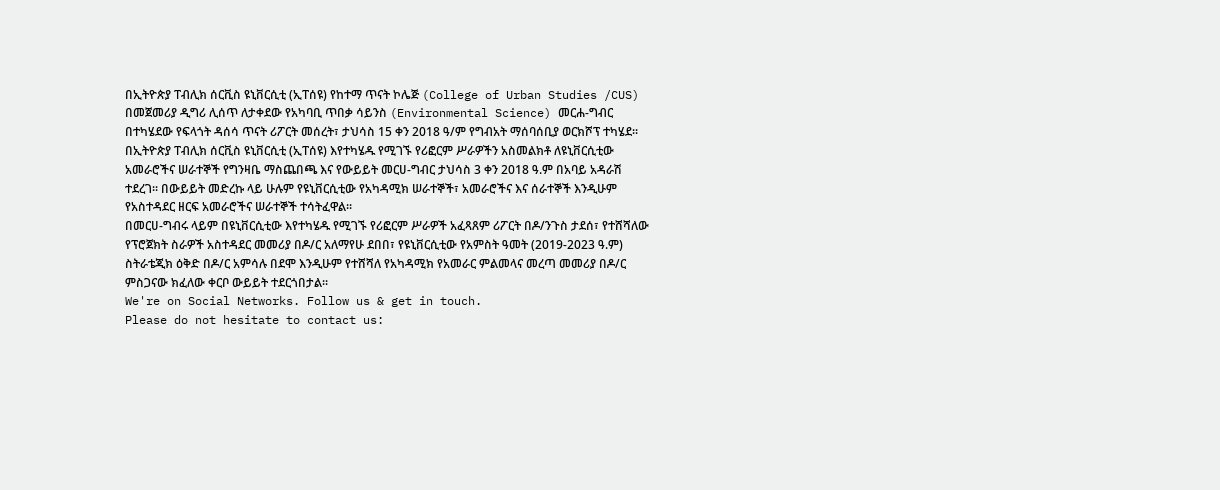በኢትዮጵያ ፐብሊክ ሰርቪስ ዩኒቨርሲቲ (ኢፐሰዩ) የከተማ ጥናት ኮሌጅ (College of Urban Studies /CUS) በመጀመሪያ ዲግሪ ሊሰጥ ለታቀደው የአካባቢ ጥበቃ ሳይንስ (Environmental Science) መርሐ-ግብር በተካሄደው የፍላጎት ዳሰሳ ጥናት ሪፖርት መሰረት፣ ታህሳስ 15 ቀን 2018 ዓ/ም የግብአት ማሰባሰቢያ ወርክሾፕ ተካሄደ፡፡
በኢትዮጵያ ፐብሊክ ሰርቪስ ዩኒቨርሲቲ (ኢፐሰዩ) እየተካሄዱ የሚገኙ የሪፎርም ሥራዎችን አስመልክቶ ለዩኒቨርሲቲው አመራሮችና ሠራተኞች የግንዛቤ ማስጨበጫ እና የውይይት መርሀ-ግብር ታህሳስ 3 ቀን 2018 ዓ.ም በአባይ አዳራሽ ተደረገ፡፡ በውይይት መድረኩ ላይ ሁሉም የዩኒቨርሲቲው የአካዳሚክ ሠራተኞች፣ አመራሮችና እና ሰራተኞች እንዲሁም የአስተዳደር ዘርፍ አመራሮችና ሠራተኞች ተሳትፈዋል፡፡
በመርሀ-ግብሩ ላይም በዩኒቨርሲቲው እየተካሄዱ የሚገኙ የሪፎርም ሥራዎች አፈጻጸም ሪፖርት በዶ/ንጉስ ታደሰ፣ የተሸሻለው የፕሮጀክት ስራዎች አስተዳደር መመሪያ በዶ/ር አለማየሁ ደበበ፣ የዩኒቨርሲቲው የአምስት ዓመት (2019-2023 ዓ.ም) ስትራቴጂክ ዕቅድ በዶ/ር አምሳሉ በደሞ እንዲሁም የተሸሻለ የአካዳሚክ የአመራር ምልመላና መረጣ መመሪያ በዶ/ር ምስጋናው ክፈለው ቀርቦ ውይይት ተደርጎበታል፡፡
We're on Social Networks. Follow us & get in touch.
Please do not hesitate to contact us: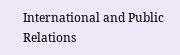International and Public Relations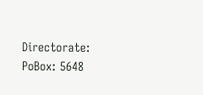Directorate:
PoBox: 5648